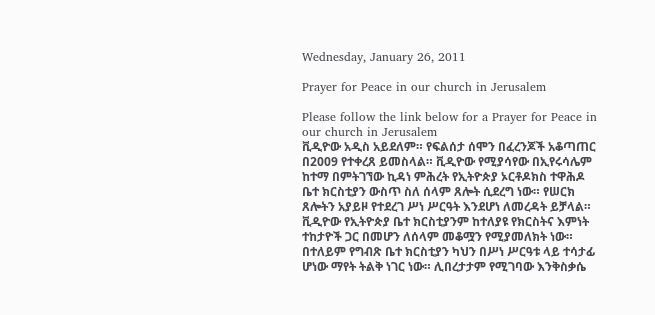Wednesday, January 26, 2011

Prayer for Peace in our church in Jerusalem

Please follow the link below for a Prayer for Peace in our church in Jerusalem
ቪዲዮው አዲስ አይደለም። የፍልሰታ ሰሞን በፈረንጆች አቆጣጠር በ2009 የተቀረጸ ይመስላል። ቪዲዮው የሚያሳየው በኢየሩሳሌም ከተማ በምትገኘው ኪዳነ ምሕረት የኢትዮጵያ ኦርቶዶክስ ተዋሕዶ ቤተ ክርስቲያን ውስጥ ስለ ሰላም ጸሎት ሲደረግ ነው። የሠርክ ጸሎትን አያይዞ የተደረገ ሥነ ሥርዓት እንደሆነ ለመረዳት ይቻላል። ቪዲዮው የኢትዮጵያ ቤተ ክርስቲያንም ከተለያዩ የክርስትና እምነት ተከታዮች ጋር በመሆን ለሰላም መቆሟን የሚያመለክት ነው። በተለይም የግብጽ ቤተ ክርስቲያን ካህን በሥነ ሥርዓቱ ላይ ተሳታፊ ሆነው ማየት ትልቅ ነገር ነው። ሊበረታታም የሚገባው እንቅስቃሴ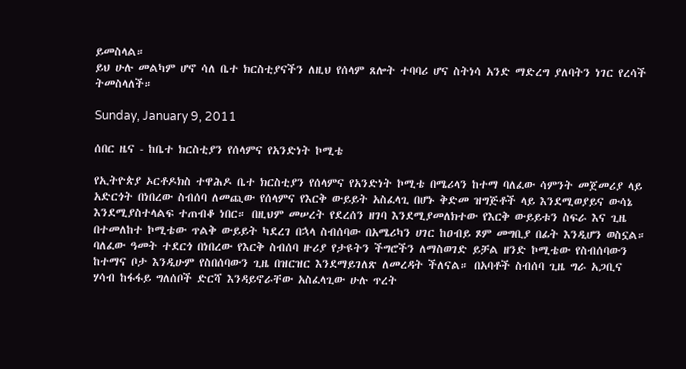ይመስላል።
ይህ ሁሉ መልካም ሆኖ ሳለ ቤተ ክርስቲያናችን ለዚህ የሰላም ጸሎት ተባባሪ ሆና ስትነሳ አንድ ማድረግ ያለባትን ነገር የረሳች ትመስላለች።

Sunday, January 9, 2011

ሰበር ዜና - ከቤተ ክርስቲያን የሰላምና የአንድነት ኮሚቴ

የኢትዮጵያ ኦርቶዶክስ ተዋሕዶ ቤተ ክርስቲያን የሰላምና የአንድነት ኮሚቴ በሜሪላን ከተማ ባለፈው ሳምንት መጀመሪያ ላይ አድርጎት በነበረው ስብሰባ ለመጪው የሰላምና የእርቅ ውይይት አስፈላጊ በሆኑ ቅድመ ዝግጅቶች ላይ እንደሚወያይና ውሳኔ እንደሚያስተላልፍ ተጠብቆ ነበር። በዚህም መሠረት የደረሰን ዘገባ እንደሚያመለክተው የእርቅ ውይይቱን ስፍራ እና ጊዜ በተመለከተ ኮሚቴው ጥልቅ ውይይት ካደረገ በኋላ ስብሰባው በአሜሪካን ሀገር ከዐብይ ጾም መግቢያ በፊት እንዲሆን ወስኗል።  ባለፈው ዓመት ተደርጎ በነበረው የእርቅ ስብሰባ ዙሪያ የታዩትን ችግሮችን ለማስወገድ ይቻል ዘንድ ኮሚቴው የስብሰባውን ከተማና ቦታ እንዲሁም የስበሰባውን ጊዜ በዝርዝር እንደማይገለጽ ለመረዳት ችለናል። በአባቶች ስብሰባ ጊዜ ግራ አጋቢና ሃሳብ ከፋፋይ ግለሰቦች ድርሻ እንዳይኖራቸው አስፈላጊው ሁሉ ጥረት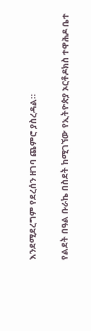እንደሚደረግም የደረሰን ዘገባ ጨምሮ ያስረዳል።

የልደት በዓል ቡራኬ በስደት ከሚገኘው የኢትዮጵያ ኦርቶዶክስ ተዋሕዶ ቤተ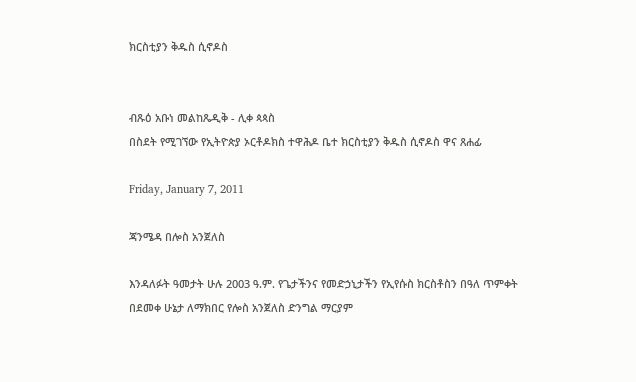ክርስቲያን ቅዱስ ሲኖዶስ


ብጹዕ አቡነ መልከጼዲቅ - ሊቀ ጳጳስ
በስደት የሚገኘው የኢትዮጵያ ኦርቶዶክስ ተዋሕዶ ቤተ ክርስቲያን ቅዱስ ሲኖዶስ ዋና ጸሐፊ

Friday, January 7, 2011

ጃንሜዳ በሎስ አንጀለስ

እንዳለፉት ዓመታት ሁሉ 2003 ዓ.ም. የጌታችንና የመድኃኒታችን የኢየሱስ ክርስቶስን በዓለ ጥምቀት በደመቀ ሁኔታ ለማክበር የሎስ አንጀለስ ድንግል ማርያም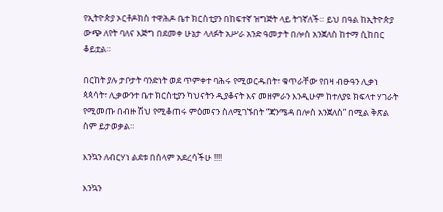የኢትዮጵያ ኦርቶዶክስ ተዋሕዶ ቤተ ክርስቲያን በከፍተኛ ዝግጅት ላይ ትገኛለች። ይህ በዓል ከኢትዮጵያ ውጭ ለየት ባለና እጅግ በደመቀ ሁኔታ ላለፉት አሥራ አንድ ዓመታት በሎስ አንጀለስ ከተማ ሲከበር ቆይቷል።

በርከት ያሉ ታቦታት ባንድነት ወደ ጥምቀተ ባሕሩ የሚወርዱበት፣ ቁጥራቸው የበዛ ብፁዓን ሊቃነ ጳጳሳት፣ ሊቃውንተ ቤተ ክርስቲያን ካህናትን ዲያቆናት እና መዘምራን እንዲሁም ከተለያዩ ክፍላተ ሃገራት የሚመጡ በብዙ ሽህ የሚቆጠሩ ምዕመናን ስለሚገኙበት “ጃንሜዳ በሎስ አንጀለስ” በሚል ቅጽል ስም ይታወቃል።

እንኳን ለብርሃነ ልደቱ በሰላም አደረሳችሁ !!!!

እንኳን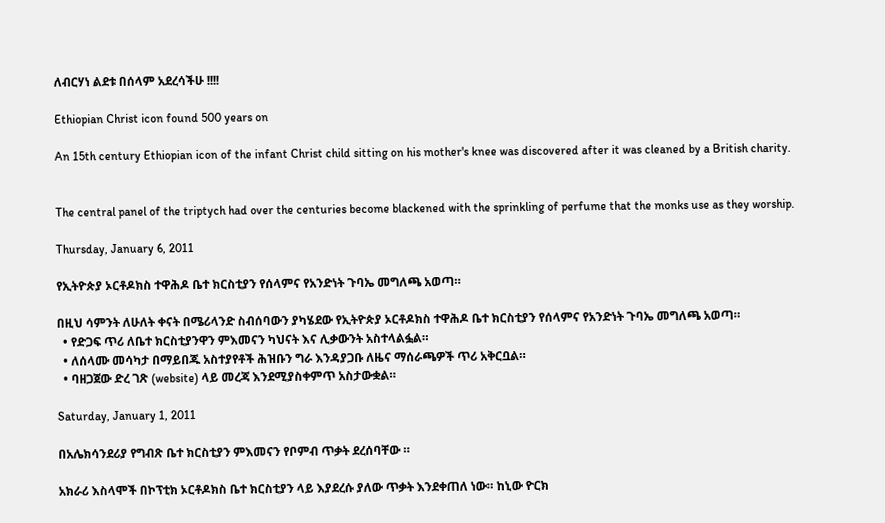ለብርሃነ ልደቱ በሰላም አደረሳችሁ !!!!

Ethiopian Christ icon found 500 years on

An 15th century Ethiopian icon of the infant Christ child sitting on his mother's knee was discovered after it was cleaned by a British charity.


The central panel of the triptych had over the centuries become blackened with the sprinkling of perfume that the monks use as they worship.

Thursday, January 6, 2011

የኢትዮጵያ ኦርቶዶክስ ተዋሕዶ ቤተ ክርስቲያን የሰላምና የአንድነት ጉባኤ መግለጫ አወጣ።

በዚህ ሳምንት ለሁለት ቀናት በሜሪላንድ ስብሰባውን ያካሄደው የኢትዮጵያ ኦርቶዶክስ ተዋሕዶ ቤተ ክርስቲያን የሰላምና የአንድነት ጉባኤ መግለጫ አወጣ።
  • የድጋፍ ጥሪ ለቤተ ክርስቲያንዋን ምእመናን ካህናት እና ሊቃውንት አስተላልፏል።
  • ለሰላሙ መሳካታ በማይበጁ አስተያየቶች ሕዝቡን ግራ እንዳያጋቡ ለዜና ማሰራጫዎች ጥሪ አቅርቧል።
  • ባዘጋጀው ድረ ገጽ (website) ላይ መረጃ እንደሚያስቀምጥ አስታውቋል።

Saturday, January 1, 2011

በአሌክሳንደሪያ የግብጽ ቤተ ክርስቲያን ምእመናን የቦምብ ጥቃት ደረሰባቸው ።

አክራሪ እስላሞች በኮፕቲክ ኦርቶዶክስ ቤተ ክርስቲያን ላይ እያደረሱ ያለው ጥቃት እንደቀጠለ ነው። ከኒው ዮርክ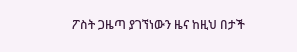ፖስት ጋዜጣ ያገኘነውን ዜና ከዚህ በታች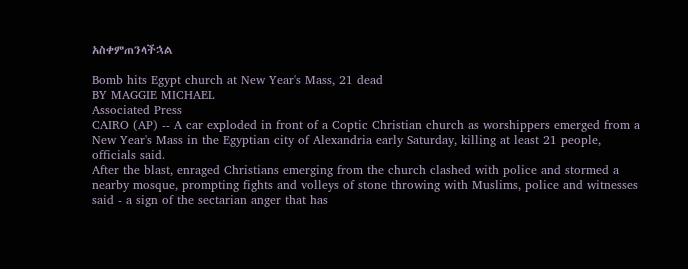አስቀምጠንላችኋል

Bomb hits Egypt church at New Year's Mass, 21 dead
BY MAGGIE MICHAEL
Associated Press
CAIRO (AP) -- A car exploded in front of a Coptic Christian church as worshippers emerged from a New Year's Mass in the Egyptian city of Alexandria early Saturday, killing at least 21 people, officials said.
After the blast, enraged Christians emerging from the church clashed with police and stormed a nearby mosque, prompting fights and volleys of stone throwing with Muslims, police and witnesses said - a sign of the sectarian anger that has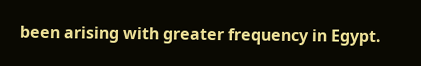been arising with greater frequency in Egypt.